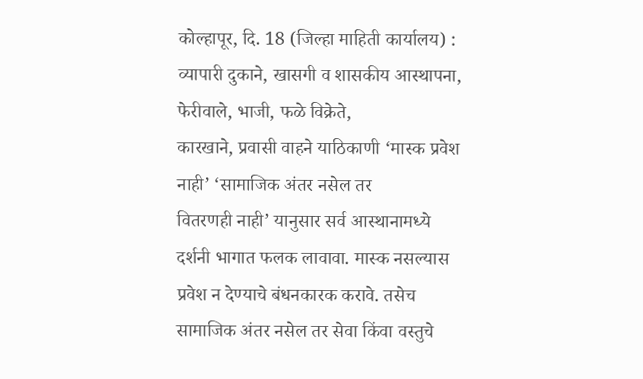कोल्हापूर, दि. 18 (जिल्हा माहिती कार्यालय) :
व्यापारी दुकाने, खासगी व शासकीय आस्थापना, फेरीवाले, भाजी, फळे विक्रेते,
कारखाने, प्रवासी वाहने याठिकाणी ‘मास्क प्रवेश नाही’ ‘सामाजिक अंतर नसेल तर
वितरणही नाही’ यानुसार सर्व आस्थानामध्ये दर्शनी भागात फलक लावावा. मास्क नसल्यास
प्रवेश न देण्याचे बंधनकारक करावे. तसेच सामाजिक अंतर नसेल तर सेवा किंवा वस्तुचे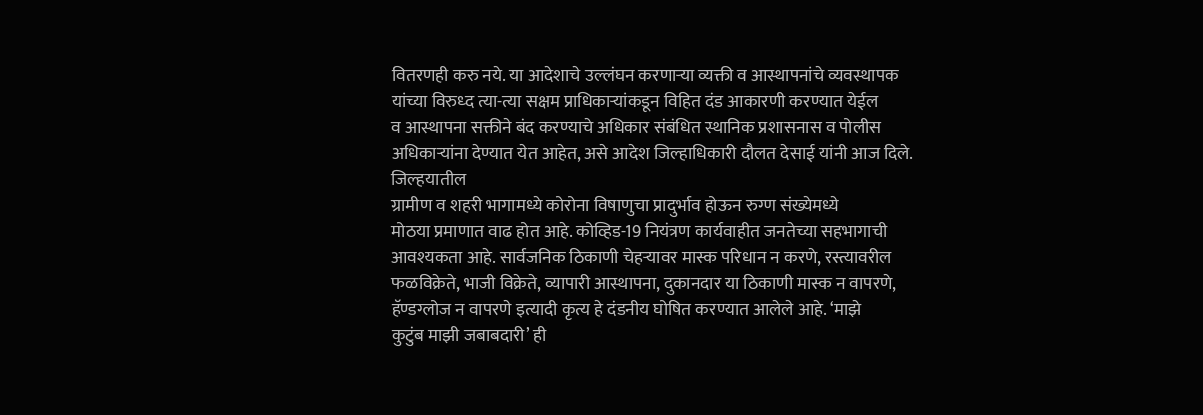वितरणही करु नये. या आदेशाचे उल्लंघन करणाऱ्या व्यक्ती व आस्थापनांचे व्यवस्थापक
यांच्या विरुध्द त्या-त्या सक्षम प्राधिकाऱ्यांकडून विहित दंड आकारणी करण्यात येईल
व आस्थापना सक्तीने बंद करण्याचे अधिकार संबंधित स्थानिक प्रशासनास व पोलीस
अधिकाऱ्यांना देण्यात येत आहेत, असे आदेश जिल्हाधिकारी दौलत देसाई यांनी आज दिले.
जिल्हयातील
ग्रामीण व शहरी भागामध्ये कोरोना विषाणुचा प्रादुर्भाव होऊन रुग्ण संख्येमध्ये
मोठया प्रमाणात वाढ होत आहे. कोव्हिड-19 नियंत्रण कार्यवाहीत जनतेच्या सहभागाची
आवश्यकता आहे. सार्वजनिक ठिकाणी चेहऱ्यावर मास्क परिधान न करणे, रस्त्यावरील
फळविक्रेते, भाजी विक्रेते, व्यापारी आस्थापना, दुकानदार या ठिकाणी मास्क न वापरणे,
हॅण्डग्लोज न वापरणे इत्यादी कृत्य हे दंडनीय घोषित करण्यात आलेले आहे. ‘माझे
कुटुंब माझी जबाबदारी’ ही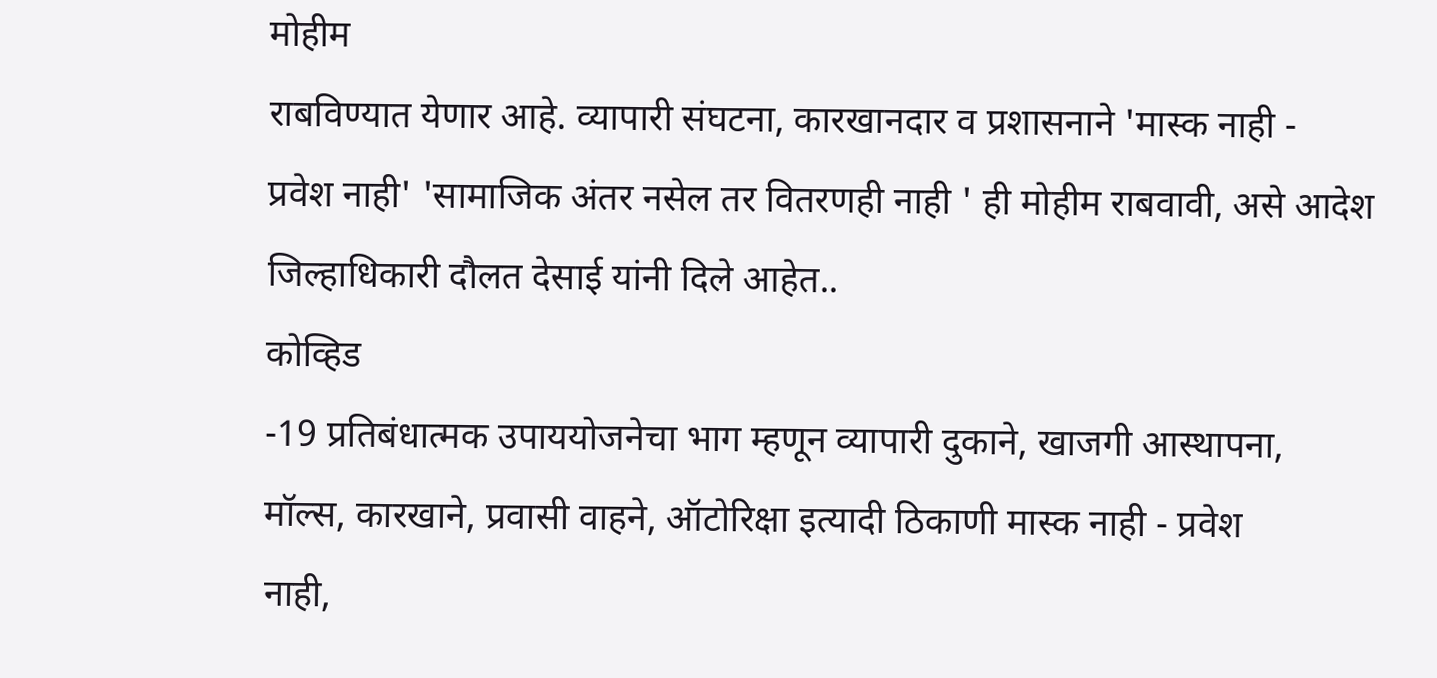मोहीम
राबविण्यात येणार आहे. व्यापारी संघटना, कारखानदार व प्रशासनाने 'मास्क नाही -
प्रवेश नाही' 'सामाजिक अंतर नसेल तर वितरणही नाही ' ही मोहीम राबवावी, असे आदेश
जिल्हाधिकारी दौलत देसाई यांनी दिले आहेत..
कोव्हिड
-19 प्रतिबंधात्मक उपाययोजनेचा भाग म्हणून व्यापारी दुकाने, खाजगी आस्थापना,
मॉल्स, कारखाने, प्रवासी वाहने, ऑटोरिक्षा इत्यादी ठिकाणी मास्क नाही - प्रवेश
नाही,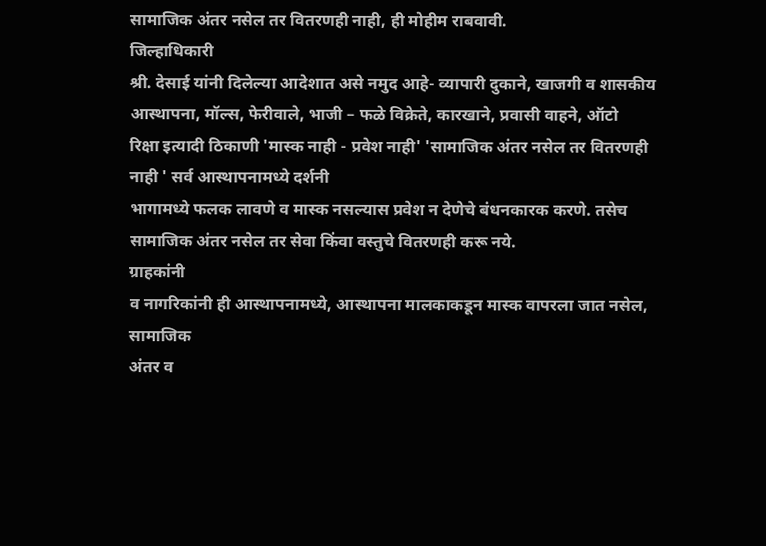सामाजिक अंतर नसेल तर वितरणही नाही, ही मोहीम राबवावी.
जिल्हाधिकारी
श्री. देसाई यांनी दिलेल्या आदेशात असे नमुद आहे- व्यापारी दुकाने, खाजगी व शासकीय
आस्थापना, मॉल्स, फेरीवाले, भाजी – फळे विक्रेते, कारखाने, प्रवासी वाहने, ऑटो
रिक्षा इत्यादी ठिकाणी 'मास्क नाही - प्रवेश नाही' 'सामाजिक अंतर नसेल तर वितरणही
नाही ' सर्व आस्थापनामध्ये दर्शनी
भागामध्ये फलक लावणे व मास्क नसल्यास प्रवेश न देणेचे बंधनकारक करणे. तसेच सामाजिक अंतर नसेल तर सेवा किंवा वस्तुचे वितरणही करू नये.
ग्राहकांनी
व नागरिकांनी ही आस्थापनामध्ये, आस्थापना मालकाकडून मास्क वापरला जात नसेल, सामाजिक
अंतर व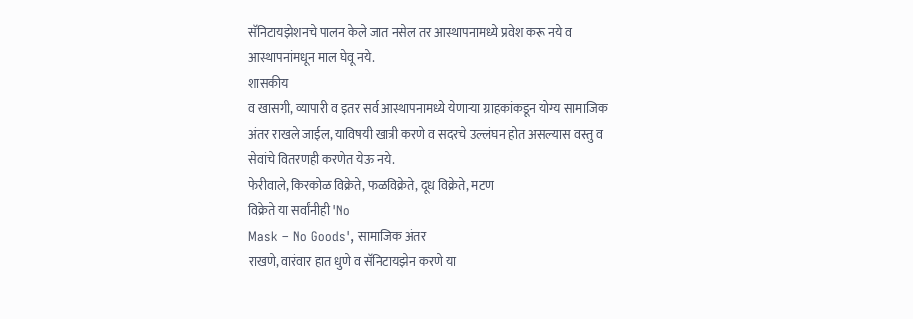सॅनिटायझेशनचे पालन केले जात नसेल तर आस्थापनामध्ये प्रवेश करू नये व
आस्थापनांमधून माल घेवू नये.
शासकीय
व खासगी, व्यापारी व इतर सर्व आस्थापनामध्ये येणाऱ्या ग्राहकांकडून योग्य सामाजिक
अंतर राखले जाईल, याविषयी खात्री करणे व सदरचे उल्लंघन होत असल्यास वस्तु व
सेवांचे वितरणही करणेत येऊ नये.
फेरीवाले, किरकोळ विक्रेते, फळविक्रेते, दूध विक्रेते, मटण
विक्रेते या सर्वांनीही 'No
Mask – No Goods', सामाजिक अंतर
राखणे, वारंवार हात धुणे व सॅनिटायझेन करणे या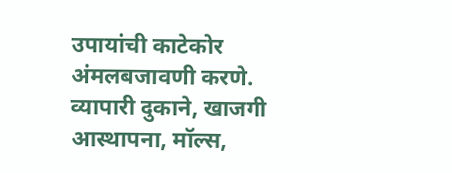उपायांची काटेकोर अंमलबजावणी करणे.
व्यापारी दुकाने, खाजगी आस्थापना, मॉल्स,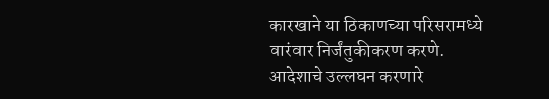कारखाने या ठिकाणच्या परिसरामध्ये
वारंवार निर्जंतुकीकरण करणे.
आदेशाचे उल्लघन करणारे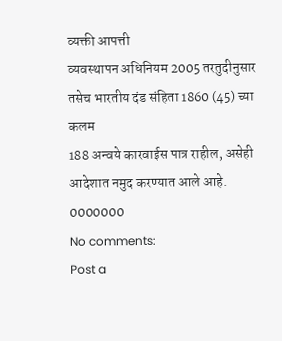व्यक्ती आपत्ती
व्यवस्थापन अधिनियम 2005 तरतुदीनुसार तसेच भारतीय दंड संहिता 1860 (45) च्या कलम
188 अन्वये कारवाईस पात्र राहील, असेही आदेशात नमुद करण्यात आले आहे.
0000000
No comments:
Post a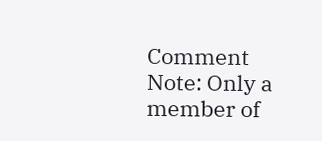Comment
Note: Only a member of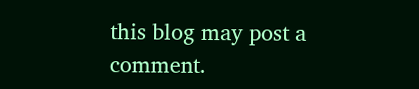this blog may post a comment.